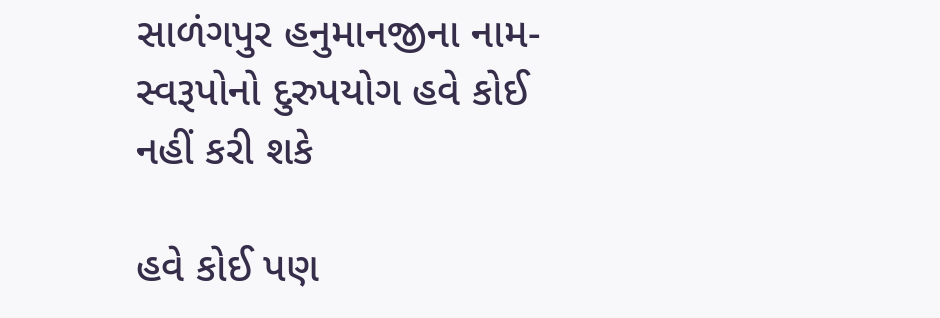સાળંગપુર હનુમાનજીના નામ-સ્વરૂપોનો દુરુપયોગ હવે કોઈ નહીં કરી શકે

હવે કોઈ પણ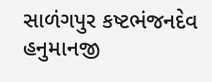સાળંગપુર કષ્ટભંજનદેવ હનુમાનજી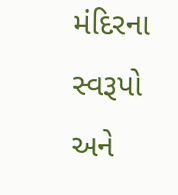મંદિરના સ્વરૂપો અને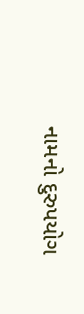નામનો દુરુપયોગ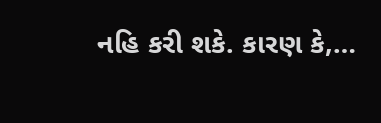નહિ કરી શકે. કારણ કે,…